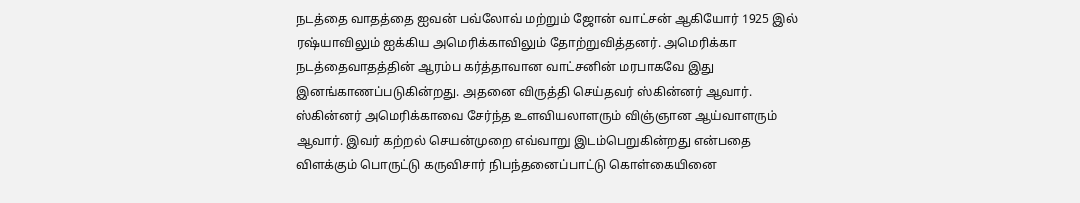நடத்தை வாதத்தை ஐவன் பவ்லோவ் மற்றும் ஜோன் வாட்சன் ஆகியோர் 1925 இல் ரஷ்யாவிலும் ஐக்கிய அமெரிக்காவிலும் தோற்றுவித்தனர். அமெரிக்கா நடத்தைவாதத்தின் ஆரம்ப கர்த்தாவான வாட்சனின் மரபாகவே இது இனங்காணப்படுகின்றது. அதனை விருத்தி செய்தவர் ஸ்கின்னர் ஆவார்.
ஸ்கின்னர் அமெரிக்காவை சேர்ந்த உளவியலாளரும் விஞ்ஞான ஆய்வாளரும் ஆவார். இவர் கற்றல் செயன்முறை எவ்வாறு இடம்பெறுகின்றது என்பதை விளக்கும் பொருட்டு கருவிசார் நிபந்தனைப்பாட்டு கொள்கையினை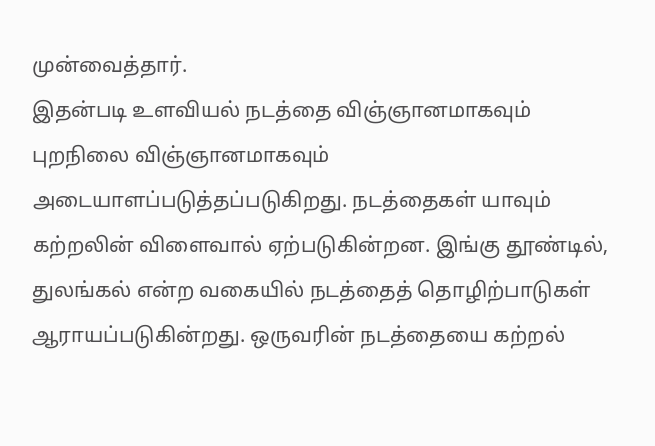முன்வைத்தார்.
இதன்படி உளவியல் நடத்தை விஞ்ஞானமாகவும் புறநிலை விஞ்ஞானமாகவும் அடையாளப்படுத்தப்படுகிறது. நடத்தைகள் யாவும் கற்றலின் விளைவால் ஏற்படுகின்றன. இங்கு தூண்டில், துலங்கல் என்ற வகையில் நடத்தைத் தொழிற்பாடுகள் ஆராயப்படுகின்றது. ஒருவரின் நடத்தையை கற்றல்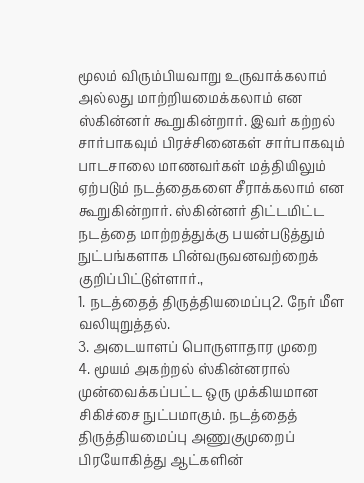மூலம் விரும்பியவாறு உருவாக்கலாம் அல்லது மாற்றியமைக்கலாம் என ஸ்கின்னர் கூறுகின்றார். இவர் கற்றல் சார்பாகவும் பிரச்சினைகள் சார்பாகவும் பாடசாலை மாணவர்கள் மத்தியிலும் ஏற்படும் நடத்தைகளை சீராக்கலாம் என கூறுகின்றார். ஸ்கின்னர் திட்டமிட்ட நடத்தை மாற்றத்துக்கு பயன்படுத்தும் நுட்பங்களாக பின்வருவனவற்றைக் குறிப்பிட்டுள்ளார்.,
1. நடத்தைத் திருத்தியமைப்பு2. நேர் மீள வலியுறுத்தல்.
3. அடையாளப் பொருளாதார முறை
4. மூயம் அகற்றல் ஸ்கின்னரால் முன்வைக்கப்பட்ட ஒரு முக்கியமான சிகிச்சை நுட்பமாகும். நடத்தைத் திருத்தியமைப்பு அணுகுமுறைப் பிரயோகித்து ஆட்களின்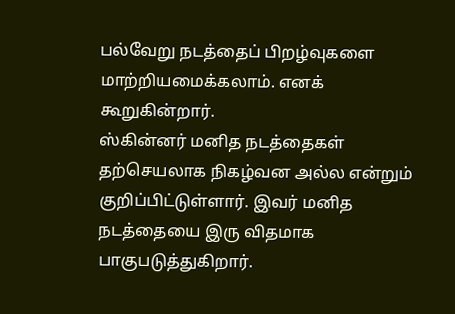பல்வேறு நடத்தைப் பிறழ்வுகளை மாற்றியமைக்கலாம். எனக் கூறுகின்றார்.
ஸ்கின்னர் மனித நடத்தைகள் தற்செயலாக நிகழ்வன அல்ல என்றும் குறிப்பிட்டுள்ளார். இவர் மனித நடத்தையை இரு விதமாக பாகுபடுத்துகிறார்.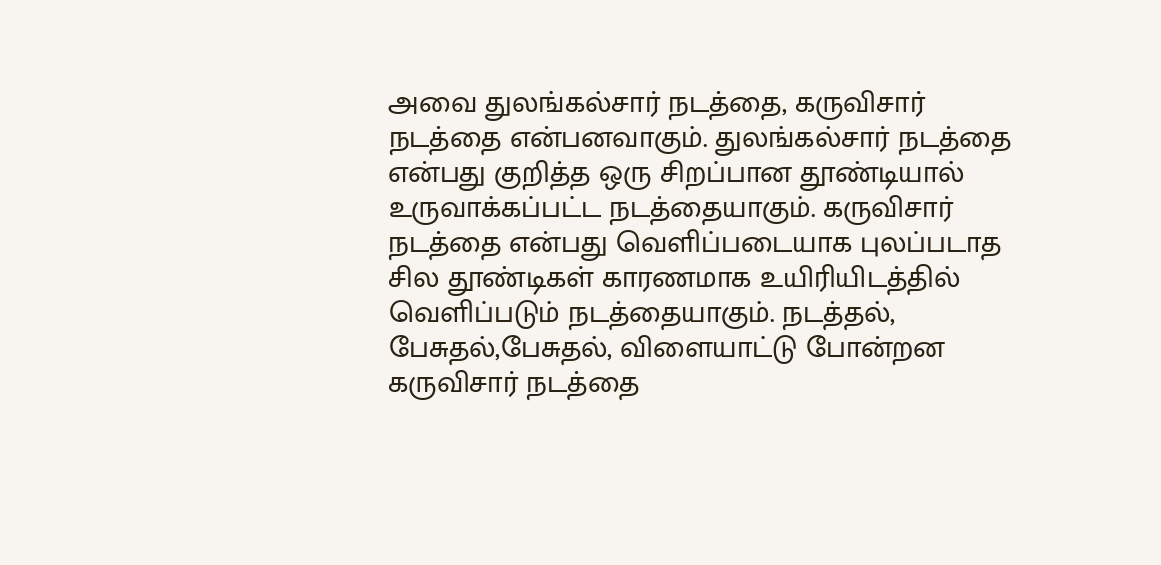அவை துலங்கல்சார் நடத்தை, கருவிசார் நடத்தை என்பனவாகும். துலங்கல்சார் நடத்தை என்பது குறித்த ஒரு சிறப்பான தூண்டியால் உருவாக்கப்பட்ட நடத்தையாகும். கருவிசார் நடத்தை என்பது வெளிப்படையாக புலப்படாத சில தூண்டிகள் காரணமாக உயிரியிடத்தில் வெளிப்படும் நடத்தையாகும். நடத்தல், பேசுதல்,பேசுதல், விளையாட்டு போன்றன கருவிசார் நடத்தை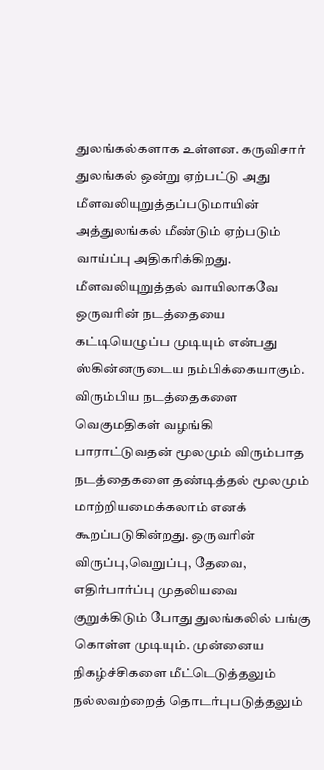துலங்கல்களாக உள்ளன. கருவிசார் துலங்கல் ஒன்று ஏற்பட்டு அது மீளவலியுறுத்தப்படுமாயின் அத்துலங்கல் மீண்டும் ஏற்படும் வாய்ப்பு அதிகரிக்கிறது. மீளவலியுறுத்தல் வாயிலாகவே ஒருவரின் நடத்தையை கட்டியெழுப்ப முடியும் என்பது ஸ்கின்னருடைய நம்பிக்கையாகும்.
விரும்பிய நடத்தைகளை வெகுமதிகள் வழங்கி பாராட்டுவதன் மூலமும் விரும்பாத நடத்தைகளை தண்டித்தல் மூலமும் மாற்றியமைக்கலாம் எனக் கூறப்படுகின்றது. ஒருவரின் விருப்பு,வெறுப்பு, தேவை, எதிர்பார்ப்பு முதலியவை குறுக்கிடும் போது துலங்கலில் பங்கு கொள்ள முடியும். முன்னைய நிகழ்ச்சிகளை மீட்டெடுத்தலும் நல்லவற்றைத் தொடர்புபடுத்தலும்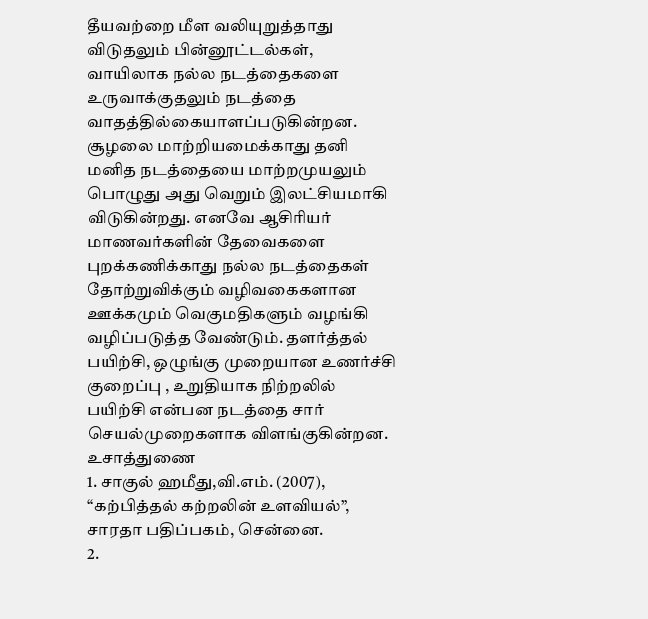தீயவற்றை மீள வலியுறுத்தாது விடுதலும் பின்னூட்டல்கள், வாயிலாக நல்ல நடத்தைகளை உருவாக்குதலும் நடத்தை வாதத்தில்கையாளப்படுகின்றன. சூழலை மாற்றியமைக்காது தனி மனித நடத்தையை மாற்றமுயலும் பொழுது அது வெறும் இலட்சியமாகி விடுகின்றது. எனவே ஆசிரியர் மாணவர்களின் தேவைகளை புறக்கணிக்காது நல்ல நடத்தைகள் தோற்றுவிக்கும் வழிவகைகளான ஊக்கமும் வெகுமதிகளும் வழங்கி வழிப்படுத்த வேண்டும். தளர்த்தல் பயிற்சி, ஒழுங்கு முறையான உணர்ச்சி குறைப்பு , உறுதியாக நிற்றலில் பயிற்சி என்பன நடத்தை சார் செயல்முறைகளாக விளங்குகின்றன.
உசாத்துணை
1. சாகுல் ஹமீது,வி.எம். (2007), “கற்பித்தல் கற்றலின் உளவியல்”, சாரதா பதிப்பகம், சென்னை.
2.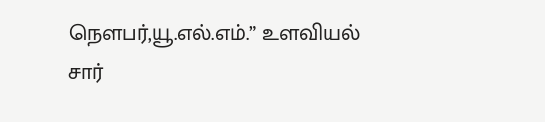நௌபர்,யூ.எல்.எம்.” உளவியல் சார்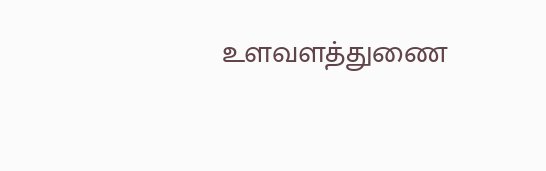உளவளத்துணை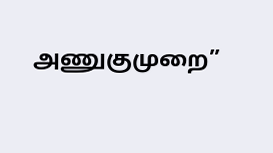அணுகுமுறை”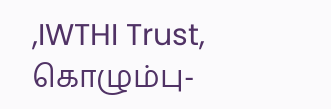,IWTHI Trust, கொழும்பு-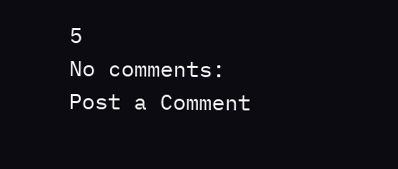5
No comments:
Post a Comment